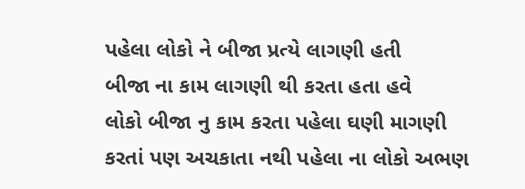પહેલા લોકો ને બીજા પ્રત્યે લાગણી હતી
બીજા ના કામ લાગણી થી કરતા હતા હવે
લોકો બીજા નુ કામ કરતા પહેલા ઘણી માગણી
કરતાં પણ અચકાતા નથી પહેલા ના લોકો અભણ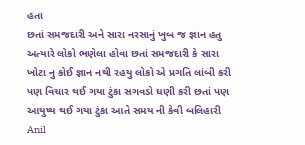હતા
છતાં સમજદારી અને સારા નરસાનું ખુબ જ જ્ઞાન હતુ
અત્યારે લોકો ભણેલા હોવા છતાં સમજદારી કે સારા
ખોટા નુ કોઈ જ્ઞાન નથી રહયુ લોકો એ પ્રગતિ લાંબી કરી
પણ વિચાર થઈ ગયા ટુંકા સગવડો ઘણી કરી છતાં પણ
આયુષ્ય થઈ ગયા ટુંકા આતે સમય ની કેવી બલિહારી
Anil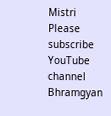Mistri
Please subscribe YouTube channel Bhramgyan